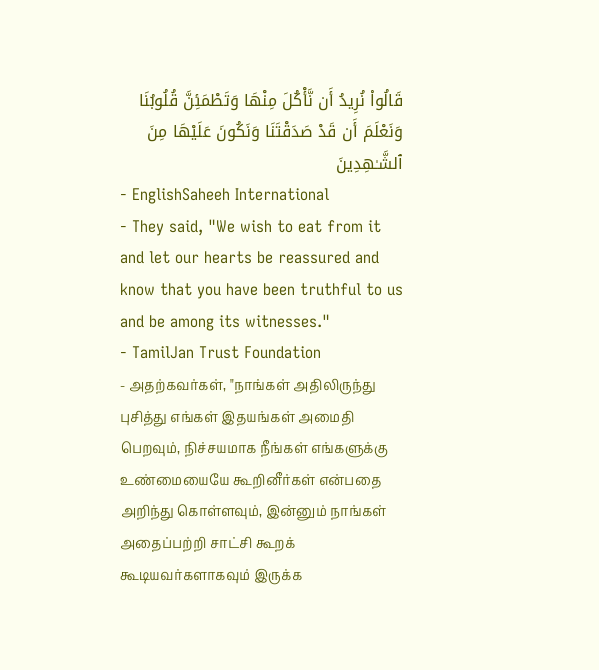قَالُوا۟ نُرِيدُ أَن نَّأْكُلَ مِنْهَا وَتَطْمَئِنَّ قُلُوبُنَا وَنَعْلَمَ أَن قَدْ صَدَقْتَنَا وَنَكُونَ عَلَيْهَا مِنَ ٱلشَّـٰهِدِينَ
- EnglishSaheeh International
- They said, "We wish to eat from it and let our hearts be reassured and know that you have been truthful to us and be among its witnesses."
- TamilJan Trust Foundation
- அதற்கவர்கள், "நாங்கள் அதிலிருந்து புசித்து எங்கள் இதயங்கள் அமைதி பெறவும், நிச்சயமாக நீங்கள் எங்களுக்கு உண்மையையே கூறினீர்கள் என்பதை அறிந்து கொள்ளவும், இன்னும் நாங்கள் அதைப்பற்றி சாட்சி கூறக் கூடியவர்களாகவும் இருக்க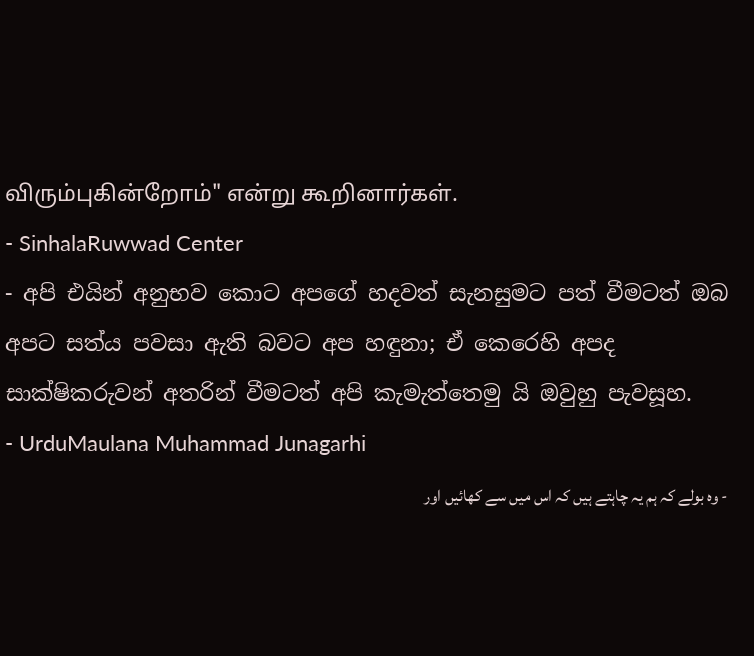விரும்புகின்றோம்" என்று கூறினார்கள்.
- SinhalaRuwwad Center
- අපි එයින් අනුභව කොට අපගේ හදවත් සැනසුමට පත් වීමටත් ඔබ අපට සත්ය පවසා ඇති බවට අප හඳුනා; ඒ කෙරෙහි අපද සාක්ෂිකරුවන් අතරින් වීමටත් අපි කැමැත්තෙමු යි ඔවුහු පැවසූහ.
- UrduMaulana Muhammad Junagarhi
- وه بولے کہ ہم یہ چاہتے ہیں کہ اس میں سے کھائیں اور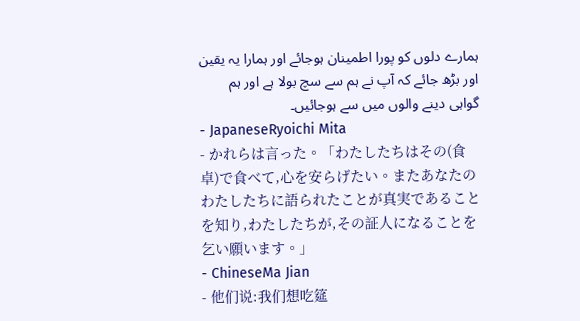ہمارے دلوں کو پورا اطمینان ہوجائے اور ہمارا یہ یقین اور بڑھ جائے کہ آپ نے ہم سے سچ بولا ہے اور ہم گواہی دینے والوں میں سے ہوجائیں۔
- JapaneseRyoichi Mita
- かれらは言った。「わたしたちはその(食卓)で食べて,心を安らげたい。またあなたのわたしたちに語られたことが真実であることを知り,わたしたちが,その証人になることを乞い願います。」
- ChineseMa Jian
- 他们说:我们想吃筵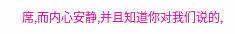席,而内心安静,并且知道你对我们说的,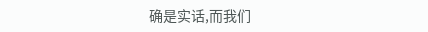确是实话,而我们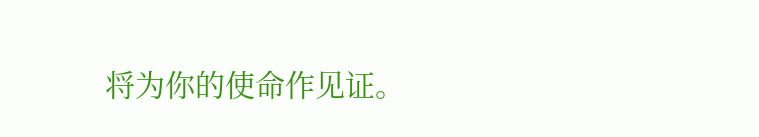将为你的使命作见证。